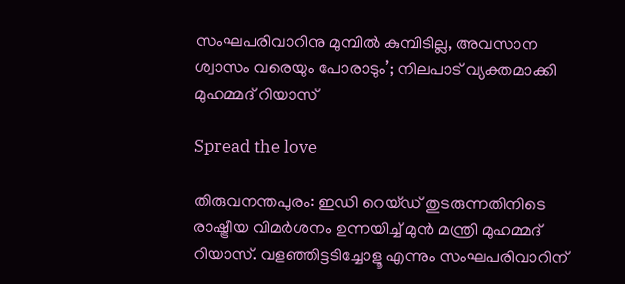സംഘപരിവാറിനു മുമ്പില്‍ കുമ്പിടില്ല, അവസാന ശ്വാസം വരെയും പോരാടും’; നിലപാട് വ്യക്തമാക്കി മുഹമ്മദ് റിയാസ്

Spread the love

തിരുവനന്തപുരം: ഇഡി റെയ്ഡ് തുടരുന്നതിനിടെ രാഷ്ട്രീയ വിമര്‍ശനം ഉന്നയിച്ച്‌ മുന്‍ മന്ത്രി മുഹമ്മദ് റിയാസ്. വളഞ്ഞിട്ടടിച്ചോളൂ എന്നും സംഘപരിവാറിന്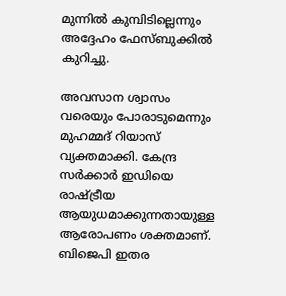മുന്നില്‍ കുമ്പിടില്ലെന്നും അദ്ദേഹം ഫേസ്ബുക്കില്‍ കുറിച്ചു.

അവസാന ശ്വാസം വരെയും പോരാടുമെന്നും മുഹമ്മദ് റിയാസ് വ്യക്തമാക്കി. കേന്ദ്ര സര്‍ക്കാര്‍ ഇഡിയെ രാഷ്ട്രീയ ആയുധമാക്കുന്നതായുള്ള ആരോപണം ശക്തമാണ്. ബിജെപി ഇതര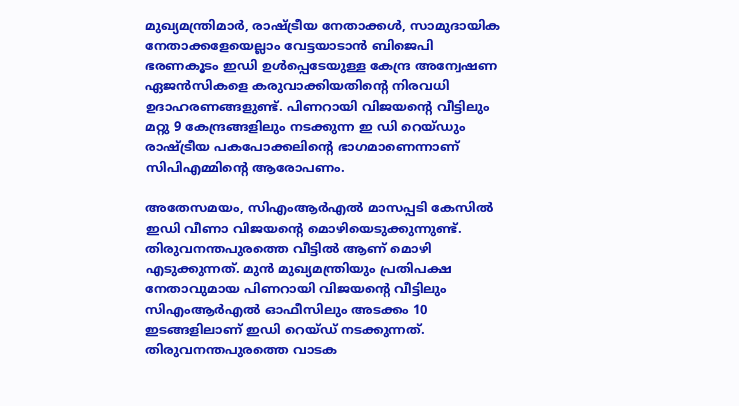മുഖ്യമന്ത്രിമാര്‍, രാഷ്ട്രീയ നേതാക്കള്‍, സാമുദായിക നേതാക്കളേയെല്ലാം വേട്ടയാടാന്‍ ബിജെപി ഭരണകൂടം ഇഡി ഉള്‍പ്പെടേയുള്ള കേന്ദ്ര അന്വേഷണ ഏജന്‍സികളെ കരുവാക്കിയതിന്റെ നിരവധി ഉദാഹരണങ്ങളുണ്ട്. പിണറായി വിജയന്റെ വീട്ടിലും മറ്റു 9 കേന്ദ്രങ്ങളിലും നടക്കുന്ന ഇ ഡി റെയ്ഡും രാഷ്ട്രീയ പകപോക്കലിന്റെ ഭാഗമാണെന്നാണ് സിപിഎമ്മിന്റെ ആരോപണം.

അതേസമയം, സിഎംആര്‍എല്‍ മാസപ്പടി കേസില്‍ ഇഡി വീണാ വിജയന്റെ മൊഴിയെടുക്കുന്നുണ്ട്. തിരുവനന്തപുരത്തെ വീട്ടില്‍ ആണ് മൊഴി എടുക്കുന്നത്. മുന്‍ മുഖ്യമന്ത്രിയും പ്രതിപക്ഷ നേതാവുമായ പിണറായി വിജയന്റെ വീട്ടിലും സിഎംആര്‍എല്‍ ഓഫീസിലും അടക്കം 10 ഇടങ്ങളിലാണ് ഇഡി റെയ്ഡ് നടക്കുന്നത്. തിരുവനന്തപുരത്തെ വാടക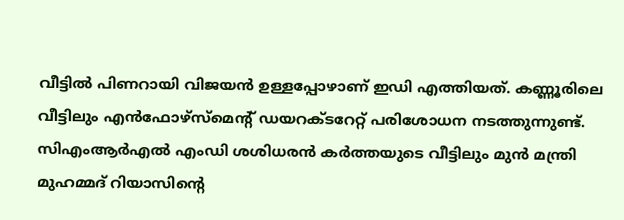വീട്ടില്‍ പിണറായി വിജയന്‍ ഉള്ളപ്പോഴാണ് ഇഡി എത്തിയത്. കണ്ണൂരിലെ വീട്ടിലും എന്‍ഫോഴ്‌സ്‌മെന്റ് ഡയറക്ടറേറ്റ് പരിശോധന നടത്തുന്നുണ്ട്. സിഎംആര്‍എല്‍ എംഡി ശശിധരന്‍ കര്‍ത്തയുടെ വീട്ടിലും മുന്‍ മന്ത്രി മുഹമ്മദ് റിയാസിന്റെ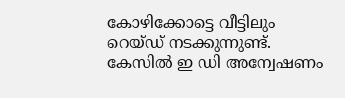കോഴിക്കോട്ടെ വീട്ടിലും റെയ്ഡ് നടക്കുന്നുണ്ട്. കേസില്‍ ഇ ഡി അന്വേഷണം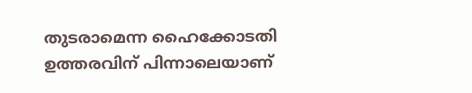തുടരാമെന്ന ഹൈക്കോടതി ഉത്തരവിന് പിന്നാലെയാണ്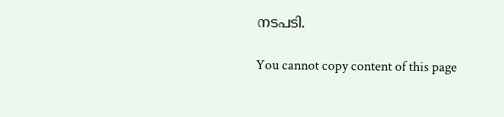നടപടി.

You cannot copy content of this page